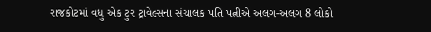રાજકોટમાં વધુ એક ટુર ટ્રાવેલ્સના સંચાલક પતિ પત્નીએ અલગ-અલગ 8 લોકો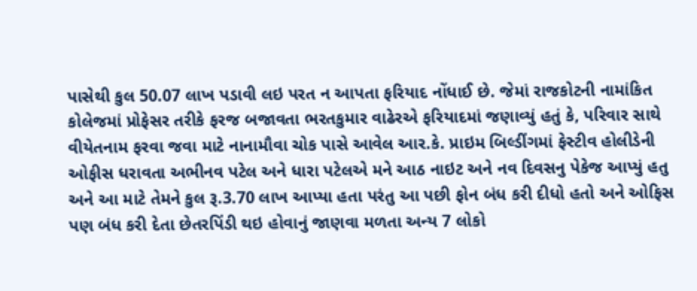પાસેથી કુલ 50.07 લાખ પડાવી લઇ પરત ન આપતા ફરિયાદ નોંધાઈ છે. જેમાં રાજકોટની નામાંકિત કોલેજમાં પ્રોફેસર તરીકે ફરજ બજાવતા ભરતકુમાર વાઢેરએ ફરિયાદમાં જણાવ્યું હતું કે, પરિવાર સાથે વીયેતનામ ફરવા જવા માટે નાનામૌવા ચોક પાસે આવેલ આર.કે. પ્રાઇમ બિલ્ડીંગમાં ફેસ્ટીવ હોલીડેની ઓફીસ ધરાવતા અભીનવ પટેલ અને ધારા પટેલએ મને આઠ નાઇટ અને નવ દિવસનુ પેકેજ આપ્યું હતુ અને આ માટે તેમને કુલ રૂ.3.70 લાખ આપ્યા હતા પરંતુ આ પછી ફોન બંધ કરી દીધો હતો અને ઓફિસ પણ બંધ કરી દેતા છેતરપિંડી થઇ હોવાનું જાણવા મળતા અન્ય 7 લોકો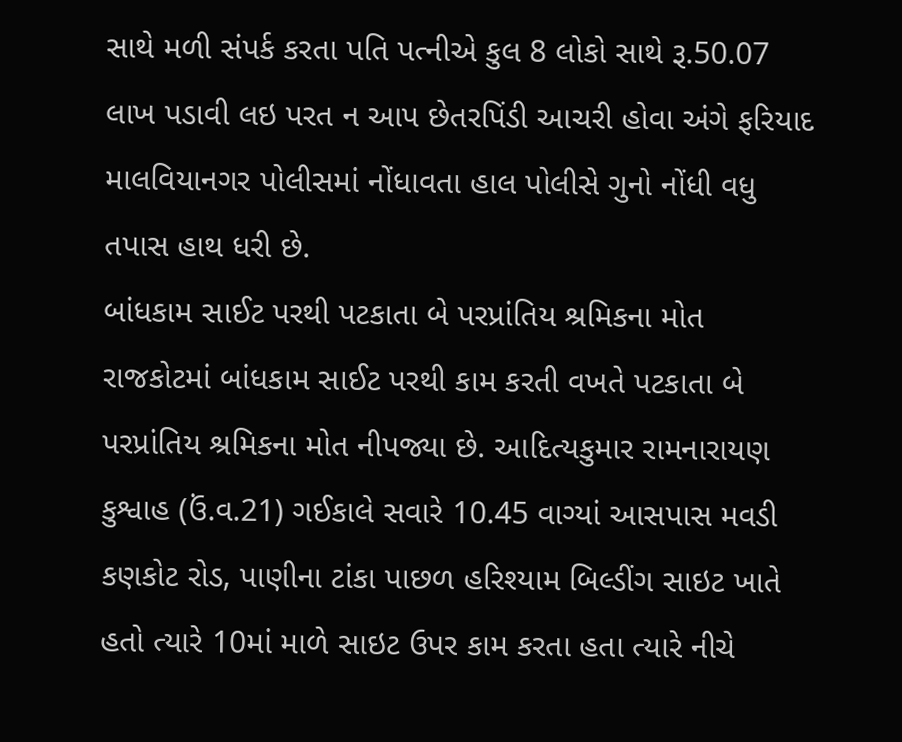સાથે મળી સંપર્ક કરતા પતિ પત્નીએ કુલ 8 લોકો સાથે રૂ.50.07 લાખ પડાવી લઇ પરત ન આપ છેતરપિંડી આચરી હોવા અંગે ફરિયાદ માલવિયાનગર પોલીસમાં નોંધાવતા હાલ પોલીસે ગુનો નોંધી વધુ તપાસ હાથ ધરી છે.
બાંધકામ સાઈટ પરથી પટકાતા બે પરપ્રાંતિય શ્રમિકના મોત રાજકોટમાં બાંધકામ સાઈટ પરથી કામ કરતી વખતે પટકાતા બે પરપ્રાંતિય શ્રમિકના મોત નીપજ્યા છે. આદિત્યકુમાર રામનારાયણ કુશ્વાહ (ઉં.વ.21) ગઈકાલે સવારે 10.45 વાગ્યાં આસપાસ મવડી કણકોટ રોડ, પાણીના ટાંકા પાછળ હરિશ્યામ બિલ્ડીંગ સાઇટ ખાતે હતો ત્યારે 10માં માળે સાઇટ ઉપર કામ કરતા હતા ત્યારે નીચે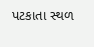પટકાતા સ્થળ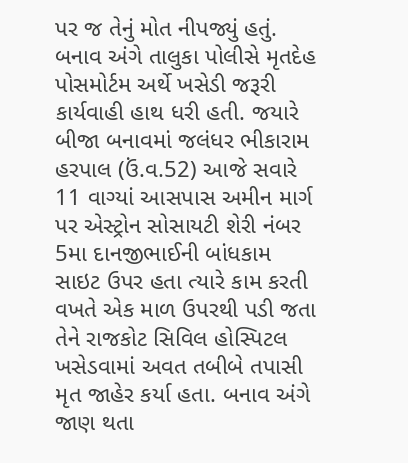પર જ તેનું મોત નીપજ્યું હતું. બનાવ અંગે તાલુકા પોલીસે મૃતદેહ પોસમોર્ટમ અર્થે ખસેડી જરૂરી કાર્યવાહી હાથ ધરી હતી. જયારે બીજા બનાવમાં જલંધર ભીકારામ હરપાલ (ઉં.વ.52) આજે સવારે 11 વાગ્યાં આસપાસ અમીન માર્ગ પર એસ્ટ્રોન સોસાયટી શેરી નંબર 5મા દાનજીભાઈની બાંધકામ સાઇટ ઉપર હતા ત્યારે કામ કરતી વખતે એક માળ ઉપરથી પડી જતા તેને રાજકોટ સિવિલ હોસ્પિટલ ખસેડવામાં અવત તબીબે તપાસી મૃત જાહેર કર્યા હતા. બનાવ અંગે જાણ થતા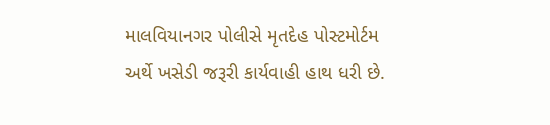માલવિયાનગર પોલીસે મૃતદેહ પોસ્ટમોર્ટમ અર્થે ખસેડી જરૂરી કાર્યવાહી હાથ ધરી છે.